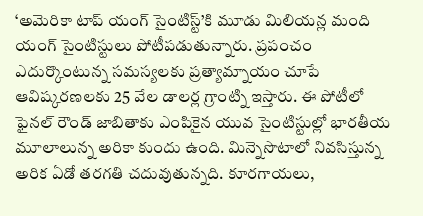‘అమెరికా టాప్ యంగ్ సైంటిస్ట్’కి మూడు మిలియన్ల మంది యంగ్ సైంటిస్టులు పోటీపడుతున్నారు. ప్రపంచం ఎదుర్కొంటున్న సమస్యలకు ప్రత్యామ్నాయం చూపే ఆవిష్కరణలకు 25 వేల డాలర్ల గ్రాంట్ని ఇస్తారు. ఈ పోటీలో ఫైనల్ రౌండ్ జాబితాకు ఎంపికైన యువ సైంటిస్టుల్లో భారతీయ మూలాలున్న అరికా కుందు ఉంది. మిన్నెసొటాలో నివసిస్తున్న అరిక ఏడో తరగతి చదువుతున్నది. కూరగాయలు,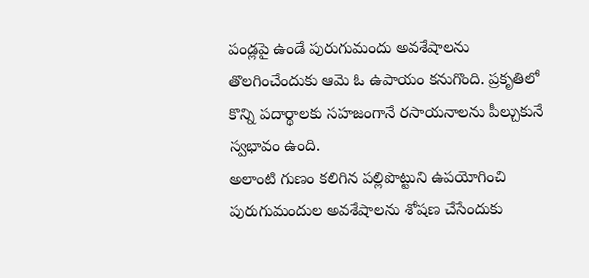పండ్లపై ఉండే పురుగుమందు అవశేషాలను తొలగించేందుకు ఆమె ఓ ఉపాయం కనుగొంది. ప్రకృతిలో కొన్ని పదార్థాలకు సహజంగానే రసాయనాలను పీల్చుకునే స్వభావం ఉంది.
అలాంటి గుణం కలిగిన పల్లిపొట్టుని ఉపయోగించి పురుగుమందుల అవశేషాలను శోషణ చేసేందుకు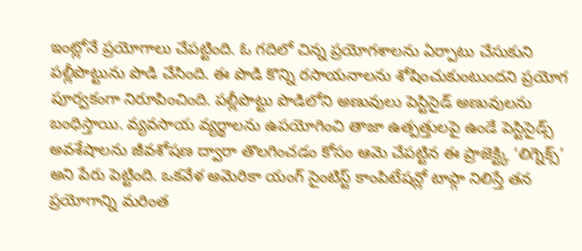ఇంట్లోనే ప్రయోగాలు చేపట్టింది. ఓ గదిలో చిన్న ప్రయోగశాలను ఏర్పాటు చేసుకుని పల్లీపొట్టును పొడి చేసింది. ఈ పొడి కొన్ని రసాయనాలను శోషించుకుంటుందని ప్రయోగ పూర్వకంగా నిరూపించింది. పల్లీపొట్టు పొడిలోని అణువులు పెస్టిసైడ్ అణువులను బంధిస్తాయి. వ్యవసాయ వ్యర్థాలను ఉపయోగించి తాజా ఉత్పత్తులపై ఉండే పెస్టిసైడ్స్ అవశేషాలను జీవశోషణ ద్వారా తొలగించడం కోసం ఆమె చేపట్టిన ఈ ప్రాజెక్ట్కి ‘లిగ్నెక్స్’ అని పేరు పెట్టింది. ఒకవేళ అమెరికా యంగ్ సైంటిస్ట్ కాంపిటేషన్లో టాప్గా నిలిస్తే తన ప్రయోగాన్ని మరింత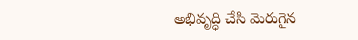అభివృద్ధి చేసి మెరుగైన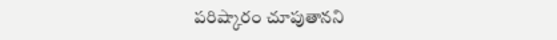పరిష్కారం చూపుతానని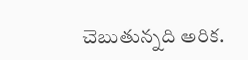చెబుతున్నది అరిక.